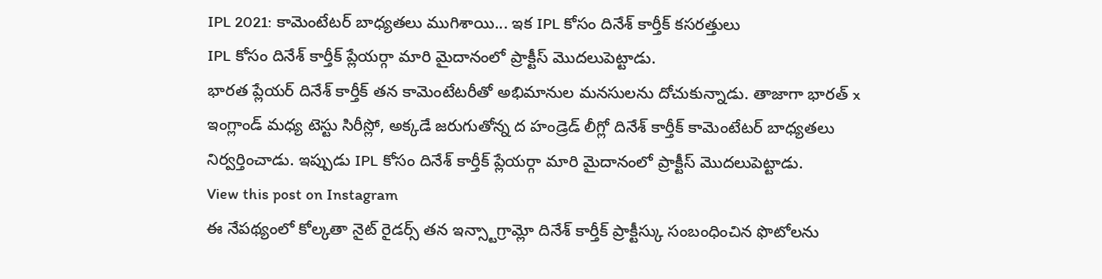IPL 2021: కామెంటేటర్ బాధ్యతలు ముగిశాయి... ఇక IPL కోసం దినేశ్ కార్తీక్ కసరత్తులు
IPL కోసం దినేశ్ కార్తీక్ ప్లేయర్గా మారి మైదానంలో ప్రాక్టీస్ మొదలుపెట్టాడు.
భారత ప్లేయర్ దినేశ్ కార్తీక్ తన కామెంటేటరీతో అభిమానుల మనసులను దోచుకున్నాడు. తాజాగా భారత్ x ఇంగ్లాండ్ మధ్య టెస్టు సిరీస్లో, అక్కడే జరుగుతోన్న ద హండ్రెడ్ లీగ్లో దినేశ్ కార్తీక్ కామెంటేటర్ బాధ్యతలు నిర్వర్తించాడు. ఇప్పుడు IPL కోసం దినేశ్ కార్తీక్ ప్లేయర్గా మారి మైదానంలో ప్రాక్టీస్ మొదలుపెట్టాడు.
View this post on Instagram
ఈ నేపథ్యంలో కోల్కతా నైట్ రైడర్స్ తన ఇన్స్టాగ్రామ్లో దినేశ్ కార్తీక్ ప్రాక్టీస్కు సంబంధించిన ఫొటోలను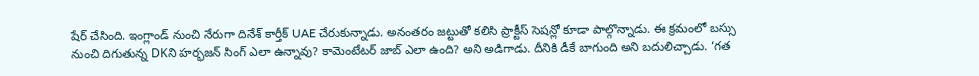షేర్ చేసింది. ఇంగ్లాండ్ నుంచి నేరుగా దినేశ్ కార్తీక్ UAE చేరుకున్నాడు. అనంతరం జట్టుతో కలిసి ప్రాక్టీస్ సెషన్లో కూడా పాల్గొన్నాడు. ఈ క్రమంలో బస్సు నుంచి దిగుతున్న DKని హర్భజన్ సింగ్ ఎలా ఉన్నావు? కామెంటేటర్ జాబ్ ఎలా ఉంది? అని అడిగాడు. దీనికి డీకే బాగుంది అని బదులిచ్చాడు. ‘గత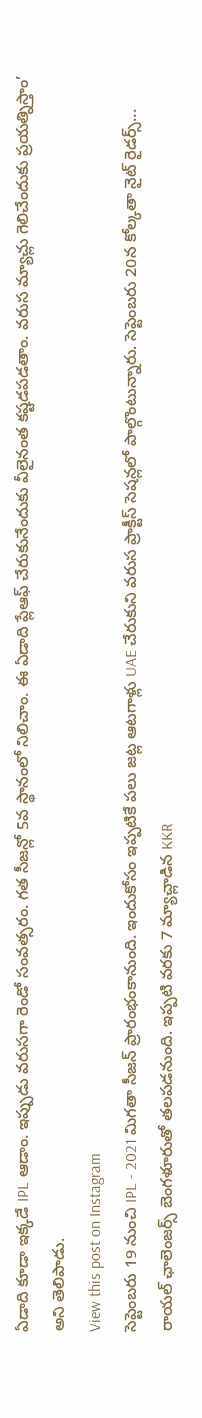ఏడాది కూడా ఇక్కడే IPL ఆడాం. ఇప్పుడు వరుసగా రెండో సంవత్సరం. గత సీజన్లో 5వ స్థానంలో నిలిచాం. ఈ ఏడాది ప్లేఆఫ్ చేరుకునేందుకు వీలైనంత కష్టడపడతాం. వరుస మ్యాచ్లు గెలిచేందుకు ప్రయత్నిస్తాం’ అని తెలిపాడు.
View this post on Instagram
సెప్టెంబరు 19 నుంచి IPL - 2021 మిగతా సీజన్ ప్రారంభంకానుంది. ఇందుకోసం ఇప్పటికే పలు జట్ల ఆటగాళ్లు UAE చేరుకుని వరుస ప్రాక్టీస్ సెషన్లలో పాల్గొంటున్నారు. సెప్టెంబరు 20న కోల్కతా నైట్ రైడర్స్... రాయల్ ఛాలెంజర్స్ బెంగళూరుతో తలపడనుంది. ఇప్పటి వరకు 7 మ్యాచ్లాడిన KKR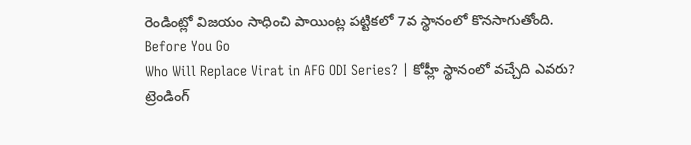రెండింట్లో విజయం సాధించి పాయింట్ల పట్టికలో 7వ స్థానంలో కొనసాగుతోంది.
Before You Go
Who Will Replace Virat in AFG ODI Series? | కోహ్లీ స్థానంలో వచ్చేది ఎవరు?
ట్రెండింగ్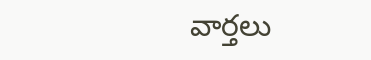వార్తలు